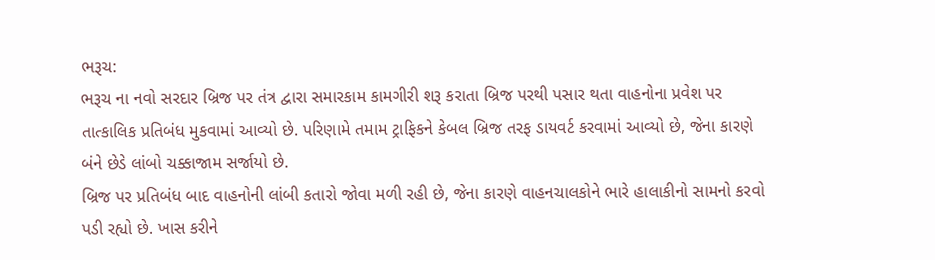ભરૂચ:
ભરૂચ ના નવો સરદાર બ્રિજ પર તંત્ર દ્વારા સમારકામ કામગીરી શરૂ કરાતા બ્રિજ પરથી પસાર થતા વાહનોના પ્રવેશ પર તાત્કાલિક પ્રતિબંધ મુકવામાં આવ્યો છે. પરિણામે તમામ ટ્રાફિકને કેબલ બ્રિજ તરફ ડાયવર્ટ કરવામાં આવ્યો છે, જેના કારણે બંને છેડે લાંબો ચક્કાજામ સર્જાયો છે.
બ્રિજ પર પ્રતિબંધ બાદ વાહનોની લાંબી કતારો જોવા મળી રહી છે, જેના કારણે વાહનચાલકોને ભારે હાલાકીનો સામનો કરવો પડી રહ્યો છે. ખાસ કરીને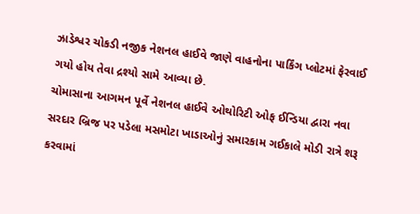ઝાડેશ્વર ચોકડી નજીક નેશનલ હાઈવે જાણે વાહનોના પાર્કિંગ પ્લોટમાં ફેરવાઈ ગયો હોય તેવા દ્રશ્યો સામે આવ્યા છે.
ચોમાસાના આગમન પૂર્વે નેશનલ હાઈવે ઓથોરિટી ઓફ ઈન્ડિયા દ્વારા નવા સરદાર બ્રિજ પર પડેલા મસમોટા ખાડાઓનું સમારકામ ગઈકાલે મોડી રાત્રે શરૂ કરવામાં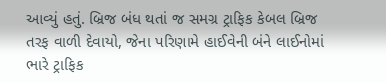આવ્યું હતું. બ્રિજ બંધ થતાં જ સમગ્ર ટ્રાફિક કેબલ બ્રિજ તરફ વાળી દેવાયો, જેના પરિણામે હાઈવેની બંને લાઈનોમાં ભારે ટ્રાફિક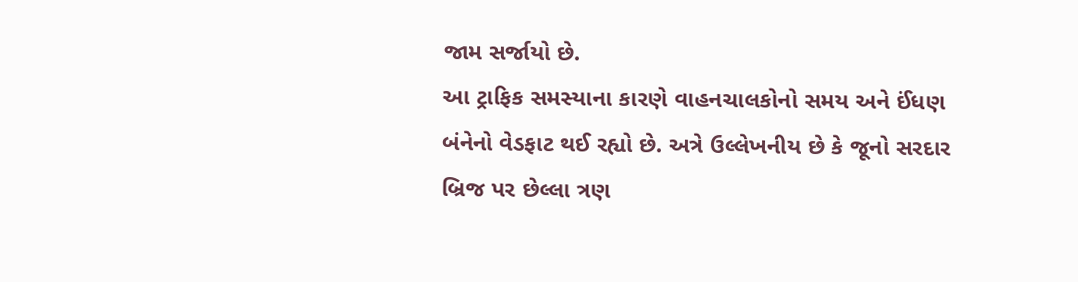જામ સર્જાયો છે.
આ ટ્રાફિક સમસ્યાના કારણે વાહનચાલકોનો સમય અને ઈંધણ બંનેનો વેડફાટ થઈ રહ્યો છે. અત્રે ઉલ્લેખનીય છે કે જૂનો સરદાર બ્રિજ પર છેલ્લા ત્રણ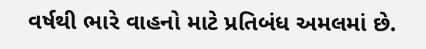વર્ષથી ભારે વાહનો માટે પ્રતિબંધ અમલમાં છે.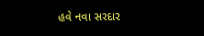હવે નવા સરદાર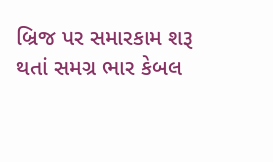બ્રિજ પર સમારકામ શરૂ થતાં સમગ્ર ભાર કેબલ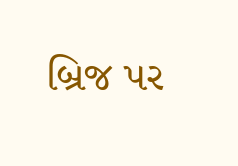બ્રિજ પર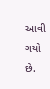આવી ગયો છે.